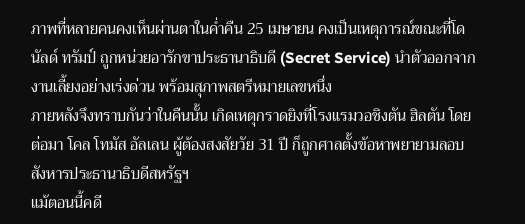ภาพที่หลายคนคงเห็นผ่านตาในค่ำคืน 25 เมษายน คงเป็นเหตุการณ์ขณะที่โดนัลด์ ทรัมป์ ถูกหน่วยอารักขาประธานาธิบดี (Secret Service) นำตัวออกจากงานเลี้ยงอย่างเร่งด่วน พร้อมสุภาพสตรีหมายเลขหนึ่ง
ภายหลังจึงทราบกันว่าในคืนนั้น เกิดเหตุกราดยิงที่โรงแรมวอชิงตัน ฮิลตัน โดยต่อมา โคล โทมัส อัลเลน ผู้ต้องสงสัยวัย 31 ปี ก็ถูกศาลตั้งข้อหาพยายามลอบสังหารประธานาธิบดีสหรัฐฯ
แม้ตอนนี้คดี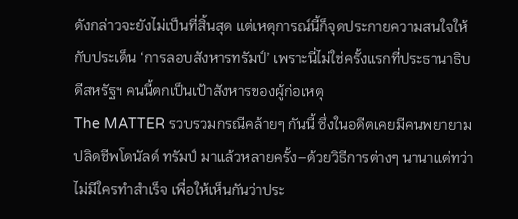ดังกล่าวจะยังไม่เป็นที่สิ้นสุด แต่เหตุการณ์นี้ก็จุดประกายความสนใจให้กับประเด็น ‘การลอบสังหารทรัมป์’ เพราะนี่ไม่ใช่ครั้งแรกที่ประธานาธิบดีสหรัฐฯ คนนี้ตกเป็นเป้าสังหารของผู้ก่อเหตุ
The MATTER รวบรวมกรณีคล้ายๆ กันนี้ ซึ่งในอดีตเคยมีคนพยายามปลิดชีพโดนัลด์ ทรัมป์ มาแล้วหลายครั้ง–ด้วยวิธีการต่างๆ นานาแต่ทว่าไม่มีใครทำสำเร็จ เพื่อให้เห็นกันว่าประ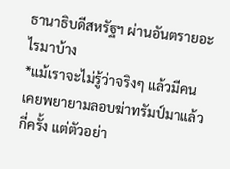ธานาธิบดีสหรัฐฯ ผ่านอันตรายอะไรมาบ้าง
*แม้เราจะไม่รู้ว่าจริงๆ แล้วมีคนเคยพยายามลอบฆ่าทรัมป์มาแล้วกี่ครั้ง แต่ตัวอย่า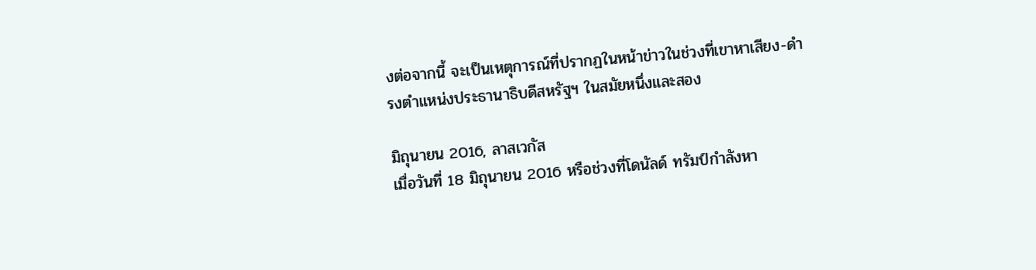งต่อจากนี้ จะเป็นเหตุการณ์ที่ปรากฏในหน้าข่าวในช่วงที่เขาหาเสียง-ดำรงตำแหน่งประธานาธิบดีสหรัฐฯ ในสมัยหนึ่งและสอง

มิถุนายน 2016, ลาสเวกัส
เมื่อวันที่ 18 มิถุนายน 2016 หรือช่วงที่โดนัลด์ ทรัมป์กำลังหา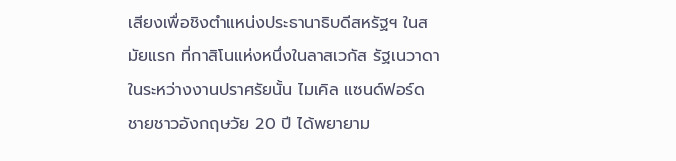เสียงเพื่อชิงตำแหน่งประธานาธิบดีสหรัฐฯ ในสมัยแรก ที่กาสิโนแห่งหนึ่งในลาสเวกัส รัฐเนวาดา
ในระหว่างงานปราศรัยนั้น ไมเคิล แซนด์ฟอร์ด ชายชาวอังกฤษวัย 20 ปี ได้พยายาม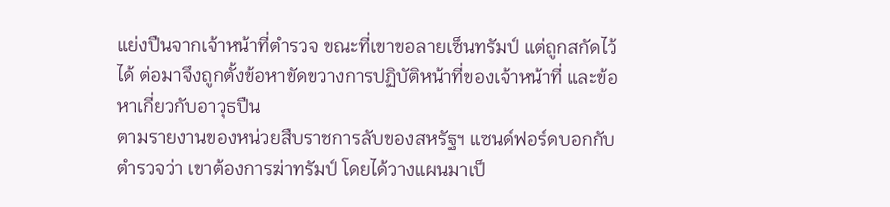แย่งปืนจากเจ้าหน้าที่ตำรวจ ขณะที่เขาขอลายเซ็นทรัมป์ แต่ถูกสกัดไว้ได้ ต่อมาจึงถูกตั้งข้อหาขัดขวางการปฏิบัติหน้าที่ของเจ้าหน้าที่ และข้อหาเกี่ยวกับอาวุธปืน
ตามรายงานของหน่วยสืบราชการลับของสหรัฐฯ แซนด์ฟอร์ดบอกกับตำรวจว่า เขาต้องการฆ่าทรัมป์ โดยได้วางแผนมาเป็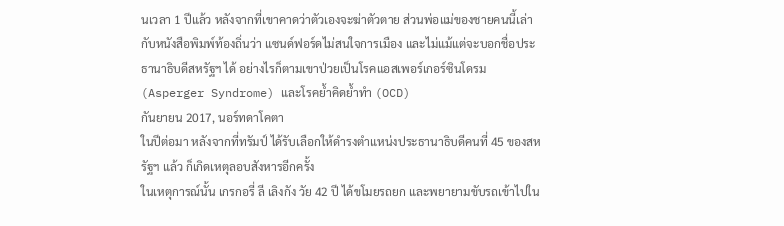นเวลา 1 ปีแล้ว หลังจากที่เขาคาดว่าตัวเองจะฆ่าตัวตาย ส่วนพ่อแม่ของชายคนนี้เล่ากับหนังสือพิมพ์ท้องถิ่นว่า แซนด์ฟอร์ดไม่สนใจการเมือง และไม่แม้แต่จะบอกชื่อประธานาธิบดีสหรัฐฯ ได้ อย่างไรก็ตามเขาป่วยเป็นโรคแอสเพอร์เกอร์ซินโดรม (Asperger Syndrome) และโรคย้ำคิดย้ำทำ (OCD)
กันยายน 2017, นอร์ทดาโคตา
ในปีต่อมา หลังจากที่ทรัมป์ ได้รับเลือกให้ดำรงตำแหน่งประธานาธิบดีคนที่ 45 ของสหรัฐฯ แล้ว ก็เกิดเหตุลอบสังหารอีกครั้ง
ในเหตุการณ์นั้น เกรกอรี่ ลี เลิงกัง วัย 42 ปี ได้ขโมยรถยก และพยายามขับรถเข้าไปใน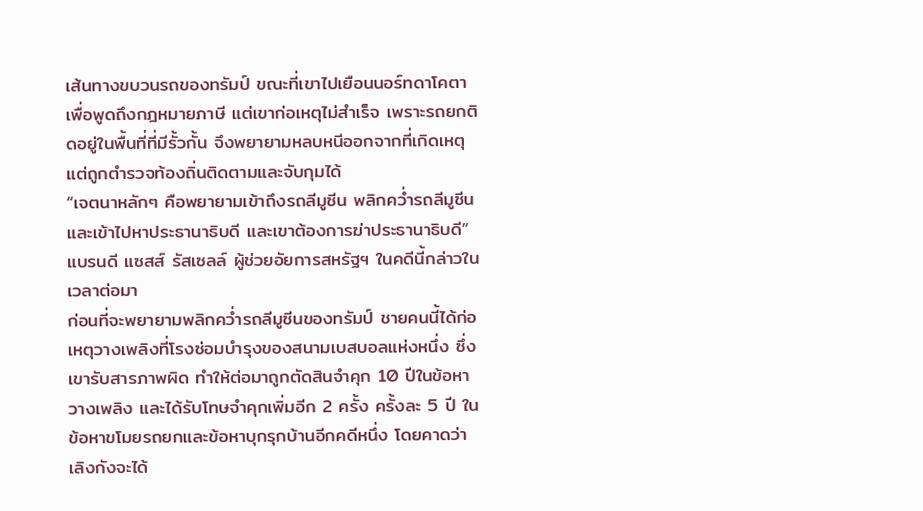เส้นทางขบวนรถของทรัมป์ ขณะที่เขาไปเยือนนอร์ทดาโคตาเพื่อพูดถึงกฎหมายภาษี แต่เขาก่อเหตุไม่สำเร็จ เพราะรถยกติดอยู่ในพื้นที่ที่มีรั้วกั้น จึงพยายามหลบหนีออกจากที่เกิดเหตุ แต่ถูกตำรวจท้องถิ่นติดตามและจับกุมได้
“เจตนาหลักๆ คือพยายามเข้าถึงรถลีมูซีน พลิกคว่ำรถลีมูซีน และเข้าไปหาประธานาธิบดี และเขาต้องการฆ่าประธานาธิบดี” แบรนดี แซสส์ รัสเซลล์ ผู้ช่วยอัยการสหรัฐฯ ในคดีนี้กล่าวในเวลาต่อมา
ก่อนที่จะพยายามพลิกคว่ำรถลีมูซีนของทรัมป์ ชายคนนี้ได้ก่อเหตุวางเพลิงที่โรงซ่อมบำรุงของสนามเบสบอลแห่งหนึ่ง ซึ่งเขารับสารภาพผิด ทำให้ต่อมาถูกตัดสินจำคุก 10 ปีในข้อหาวางเพลิง และได้รับโทษจำคุกเพิ่มอีก 2 ครั้ง ครั้งละ 5 ปี ในข้อหาขโมยรถยกและข้อหาบุกรุกบ้านอีกคดีหนึ่ง โดยคาดว่า เลิงกังจะได้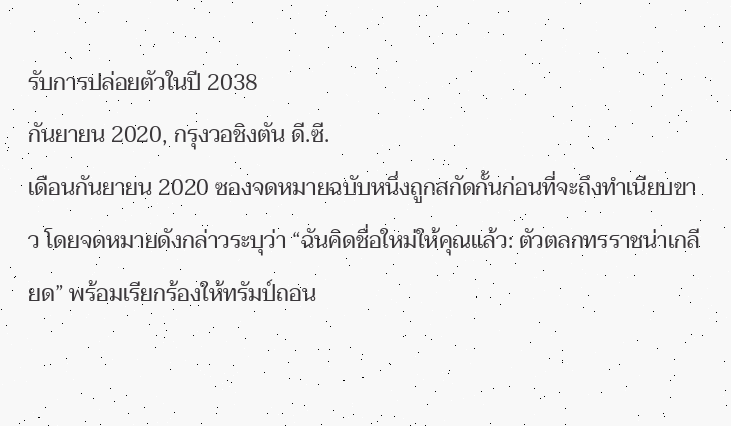รับการปล่อยตัวในปี 2038
กันยายน 2020, กรุงวอชิงตัน ดี.ซี.
เดือนกันยายน 2020 ซองจดหมายฉบับหนึ่งถูกสกัดกั้นก่อนที่จะถึงทำเนียบขาว โดยจดหมายดังกล่าวระบุว่า “ฉันคิดชื่อใหม่ให้คุณแล้ว: ตัวตลกทรราชน่าเกลียด” พร้อมเรียกร้องให้ทรัมป์ถอน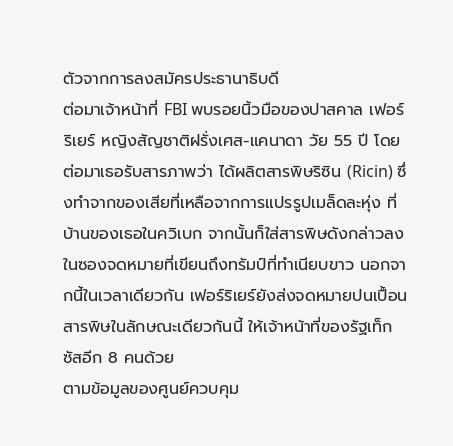ตัวจากการลงสมัครประธานาธิบดี
ต่อมาเจ้าหน้าที่ FBI พบรอยนิ้วมือของปาสคาล เฟอร์ริเยร์ หญิงสัญชาติฝรั่งเศส-แคนาดา วัย 55 ปี โดยต่อมาเธอรับสารภาพว่า ได้ผลิตสารพิษริซิน (Ricin) ซึ่งทำจากของเสียที่เหลือจากการแปรรูปเมล็ดละหุ่ง ที่บ้านของเธอในควิเบก จากนั้นก็ใส่สารพิษดังกล่าวลงในซองจดหมายที่เขียนถึงทรัมป์ที่ทำเนียบขาว นอกจากนี้ในเวลาเดียวกัน เฟอร์ริเยร์ยังส่งจดหมายปนเปื้อนสารพิษในลักษณะเดียวกันนี้ ให้เจ้าหน้าที่ของรัฐเท็กซัสอีก 8 คนด้วย
ตามข้อมูลของศูนย์ควบคุม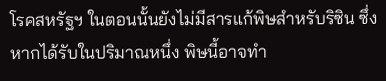โรคสหรัฐฯ ในตอนนั้นยังไม่มีสารแก้พิษสำหรับริซิน ซึ่งหากได้รับในปริมาณหนึ่ง พิษนี้อาจทำ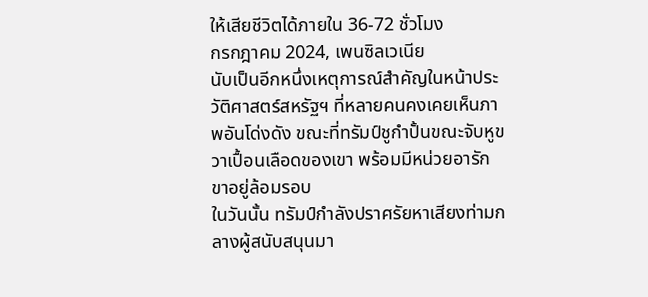ให้เสียชีวิตได้ภายใน 36-72 ชั่วโมง
กรกฎาคม 2024, เพนซิลเวเนีย
นับเป็นอีกหนึ่งเหตุการณ์สำคัญในหน้าประวัติศาสตร์สหรัฐฯ ที่หลายคนคงเคยเห็นภาพอันโด่งดัง ขณะที่ทรัมป์ชูกำปั้นขณะจับหูขวาเปื้อนเลือดของเขา พร้อมมีหน่วยอารักขาอยู่ล้อมรอบ
ในวันนั้น ทรัมป์กำลังปราศรัยหาเสียงท่ามกลางผู้สนับสนุนมา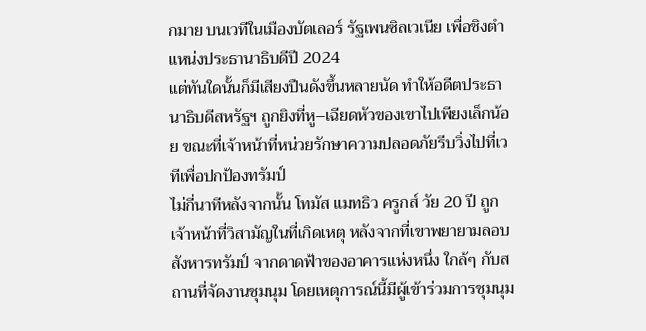กมาย บนเวทีในเมืองบัตเลอร์ รัฐเพนซิลเวเนีย เพื่อชิงตำแหน่งประธานาธิบดีปี 2024
แต่ทันใดนั้นก็มีเสียงปืนดังขึ้นหลายนัด ทำให้อดีตประธานาธิบดีสหรัฐฯ ถูกยิงที่หู–เฉียดหัวของเขาไปเพียงเล็กน้อย ขณะที่เจ้าหน้าที่หน่วยรักษาความปลอดภัยรีบวิ่งไปที่เวทีเพื่อปกป้องทรัมป์
ไม่กี่นาทีหลังจากนั้น โทมัส แมทธิว ครูกส์ วัย 20 ปี ถูกเจ้าหน้าที่วิสามัญในที่เกิดเหตุ หลังจากที่เขาพยายามลอบสังหารทรัมป์ จากดาดฟ้าของอาคารแห่งหนึ่ง ใกล้ๆ กับสถานที่จัดงานชุมนุม โดยเหตุการณ์นี้มีผู้เข้าร่วมการชุมนุม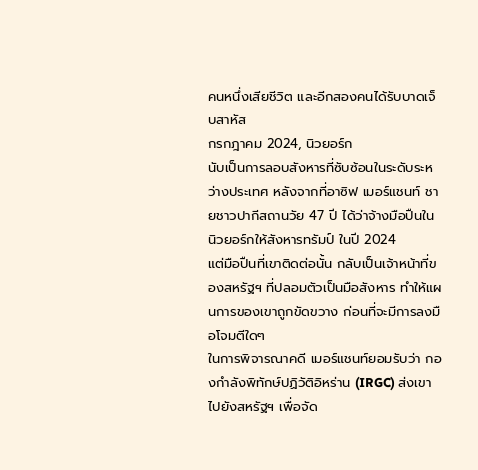คนหนึ่งเสียชีวิต และอีกสองคนได้รับบาดเจ็บสาหัส
กรกฎาคม 2024, นิวยอร์ก
นับเป็นการลอบสังหารที่ซับซ้อนในระดับระหว่างประเทศ หลังจากที่อาซิฟ เมอร์แชนท์ ชายชาวปากีสถานวัย 47 ปี ได้ว่าจ้างมือปืนในนิวยอร์กให้สังหารทรัมป์ ในปี 2024
แต่มือปืนที่เขาติดต่อนั้น กลับเป็นเจ้าหน้าที่ของสหรัฐฯ ที่ปลอมตัวเป็นมือสังหาร ทำให้แผนการของเขาถูกขัดขวาง ก่อนที่จะมีการลงมือโจมตีใดๆ
ในการพิจารณาคดี เมอร์แชนท์ยอมรับว่า กองกำลังพิทักษ์ปฏิวัติอิหร่าน (IRGC) ส่งเขาไปยังสหรัฐฯ เพื่อจัด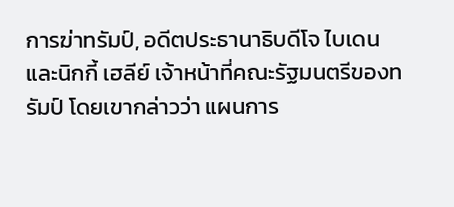การฆ่าทรัมป์, อดีตประธานาธิบดีโจ ไบเดน และนิกกี้ เฮลีย์ เจ้าหน้าที่คณะรัฐมนตรีของทรัมป์ โดยเขากล่าวว่า แผนการ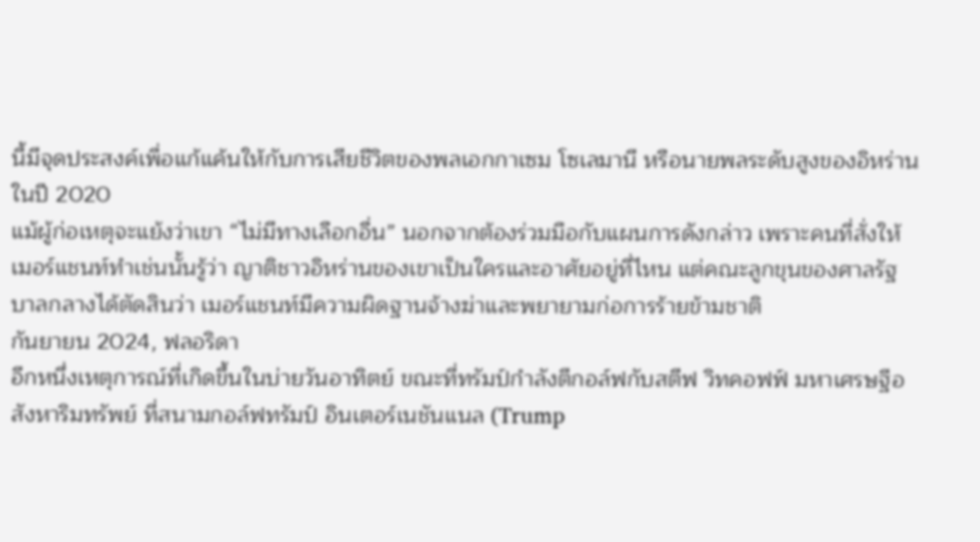นี้มีจุดประสงค์เพื่อแก้แค้นให้กับการเสียชีวิตของพลเอกกาเซม โซเลมานี หรือนายพลระดับสูงของอิหร่าน ในปี 2020
แม้ผู้ก่อเหตุจะแย้งว่าเขา “ไม่มีทางเลือกอื่น” นอกจากต้องร่วมมือกับแผนการดังกล่าว เพราะคนที่สั่งให้เมอร์แชนท์ทำเช่นนั้นรู้ว่า ญาติชาวอิหร่านของเขาเป็นใครและอาศัยอยู่ที่ไหน แต่คณะลูกขุนของศาลรัฐบาลกลางได้ตัดสินว่า เมอร์แชนท์มีความผิดฐานจ้างฆ่าและพยายามก่อการร้ายข้ามชาติ
กันยายน 2024, ฟลอริดา
อีกหนึ่งเหตุการณ์ที่เกิดขึ้นในบ่ายวันอาทิตย์ ขณะที่ทรัมป์กำลังตีกอล์ฟกับสตีฟ วิทคอฟฟ์ มหาเศรษฐีอสังหาริมทรัพย์ ที่สนามกอล์ฟทรัมป์ อินเตอร์เนชันแนล (Trump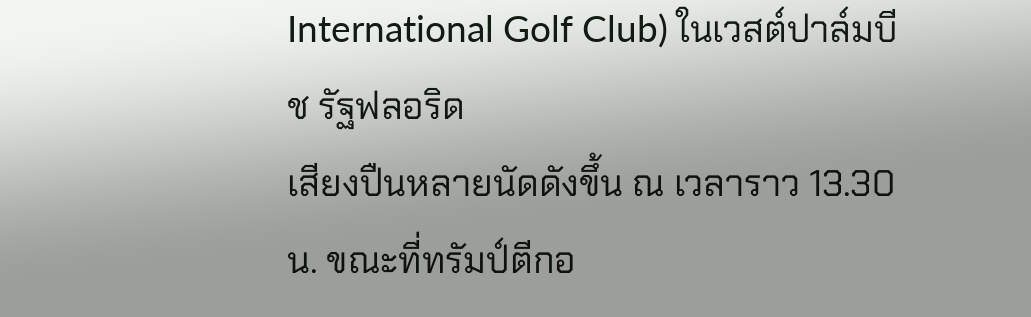International Golf Club) ในเวสต์ปาล์มบีช รัฐฟลอริด
เสียงปืนหลายนัดดังขึ้น ณ เวลาราว 13.30 น. ขณะที่ทรัมป์ตีกอ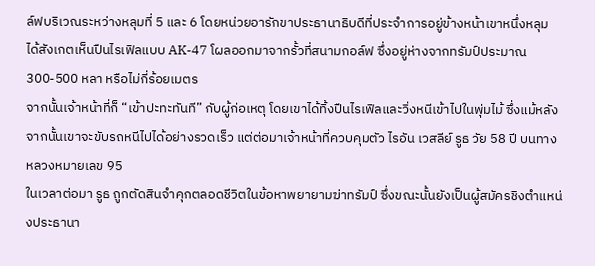ล์ฟบริเวณระหว่างหลุมที่ 5 และ 6 โดยหน่วยอารักขาประธานาธิบดีที่ประจำการอยู่ข้างหน้าเขาหนึ่งหลุม ได้สังเกตเห็นปืนไรเฟิลแบบ AK-47 โผลออกมาจากรั้วที่สนามกอล์ฟ ซึ่งอยู่ห่างจากทรัมป์ประมาณ 300-500 หลา หรือไม่กี่ร้อยเมตร
จากนั้นเจ้าหน้าที่ก็ “เข้าปะทะทันที” กับผู้ก่อเหตุ โดยเขาได้ทิ้งปืนไรเฟิลและวิ่งหนีเข้าไปในพุ่มไม้ ซึ่งแม้หลังจากนั้นเขาจะขับรถหนีไปได้อย่างรวดเร็ว แต่ต่อมาเจ้าหน้าที่ควบคุมตัว ไรอัน เวสลีย์ รูธ วัย 58 ปี บนทางหลวงหมายเลข 95
ในเวลาต่อมา รูธ ถูกตัดสินจำคุกตลอดชีวิตในข้อหาพยายามฆ่าทรัมป์ ซึ่งขณะนั้นยังเป็นผู้สมัครชิงตำแหน่งประธานา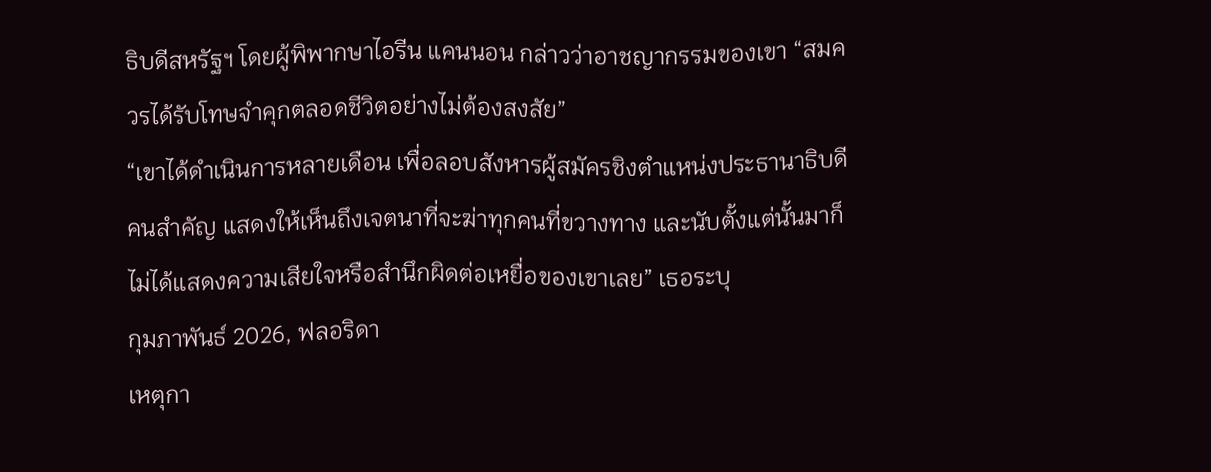ธิบดีสหรัฐฯ โดยผู้พิพากษาไอรีน แคนนอน กล่าวว่าอาชญากรรมของเขา “สมควรได้รับโทษจำคุกตลอดชีวิตอย่างไม่ต้องสงสัย”
“เขาได้ดำเนินการหลายเดือน เพื่อลอบสังหารผู้สมัครชิงตำแหน่งประธานาธิบดีคนสำคัญ แสดงให้เห็นถึงเจตนาที่จะฆ่าทุกคนที่ขวางทาง และนับตั้งแต่นั้นมาก็ไม่ได้แสดงความเสียใจหรือสำนึกผิดต่อเหยื่อของเขาเลย” เธอระบุ
กุมภาพันธ์ 2026, ฟลอริดา
เหตุกา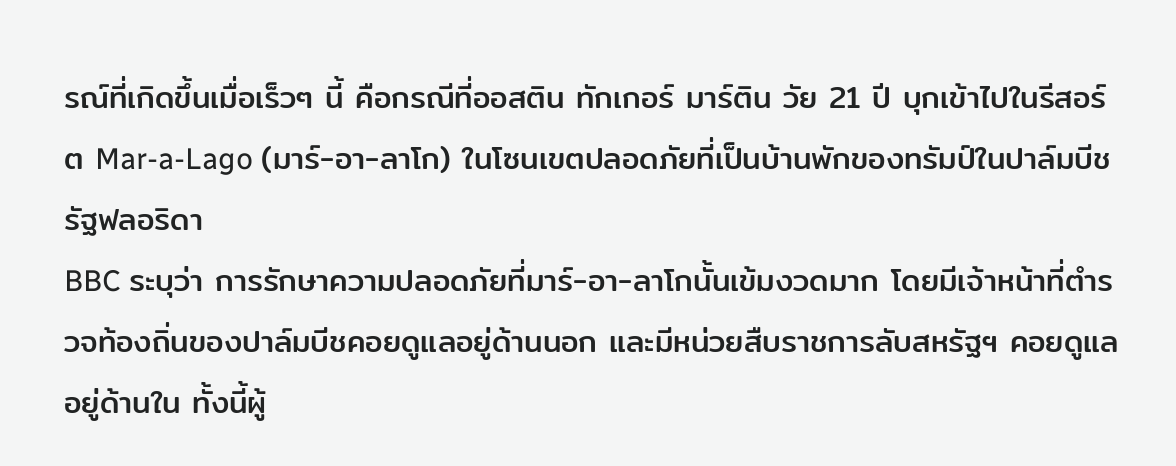รณ์ที่เกิดขึ้นเมื่อเร็วๆ นี้ คือกรณีที่ออสติน ทักเกอร์ มาร์ติน วัย 21 ปี บุกเข้าไปในรีสอร์ต Mar-a-Lago (มาร์-อา-ลาโก) ในโซนเขตปลอดภัยที่เป็นบ้านพักของทรัมป์ในปาล์มบีช รัฐฟลอริดา
BBC ระบุว่า การรักษาความปลอดภัยที่มาร์-อา-ลาโกนั้นเข้มงวดมาก โดยมีเจ้าหน้าที่ตำรวจท้องถิ่นของปาล์มบีชคอยดูแลอยู่ด้านนอก และมีหน่วยสืบราชการลับสหรัฐฯ คอยดูแลอยู่ด้านใน ทั้งนี้ผู้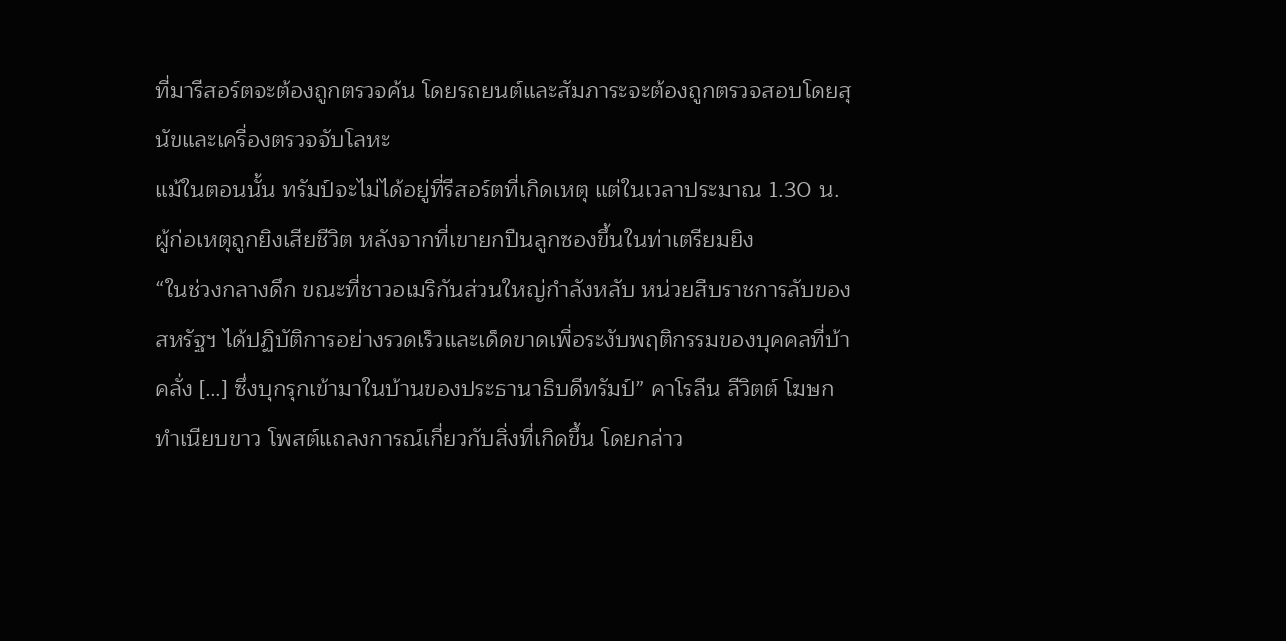ที่มารีสอร์ตจะต้องถูกตรวจค้น โดยรถยนต์และสัมภาระจะต้องถูกตรวจสอบโดยสุนัขและเครื่องตรวจจับโลหะ
แม้ในตอนนั้น ทรัมป์จะไม่ได้อยู่ที่รีสอร์ตที่เกิดเหตุ แต่ในเวลาประมาณ 1.30 น. ผู้ก่อเหตุถูกยิงเสียชีวิต หลังจากที่เขายกปืนลูกซองขึ้นในท่าเตรียมยิง
“ในช่วงกลางดึก ขณะที่ชาวอเมริกันส่วนใหญ่กำลังหลับ หน่วยสืบราชการลับของสหรัฐฯ ได้ปฏิบัติการอย่างรวดเร็วและเด็ดขาดเพื่อระงับพฤติกรรมของบุคคลที่บ้าคลั่ง […] ซึ่งบุกรุกเข้ามาในบ้านของประธานาธิบดีทรัมป์” คาโรลีน ลีวิตต์ โฆษกทำเนียบขาว โพสต์แถลงการณ์เกี่ยวกับสิ่งที่เกิดขึ้น โดยกล่าว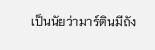เป็นนัยว่ามาร์ตินมีถัง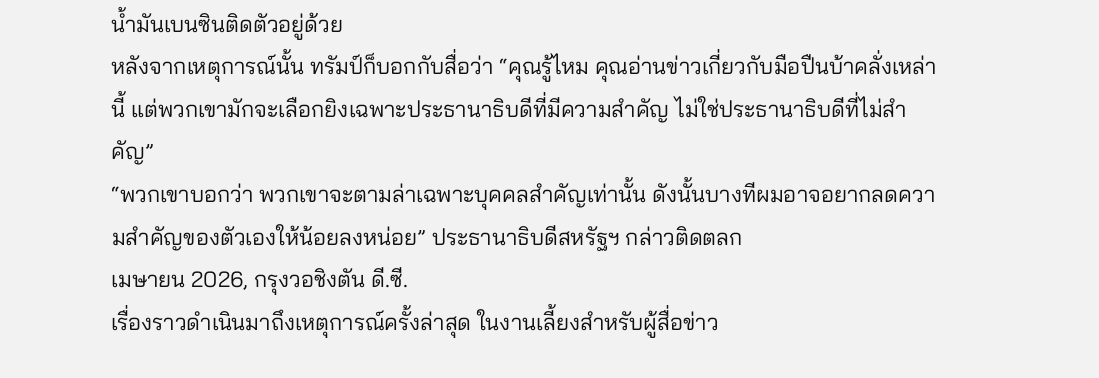น้ำมันเบนซินติดตัวอยู่ด้วย
หลังจากเหตุการณ์นั้น ทรัมป์ก็บอกกับสื่อว่า “คุณรู้ไหม คุณอ่านข่าวเกี่ยวกับมือปืนบ้าคลั่งเหล่านี้ แต่พวกเขามักจะเลือกยิงเฉพาะประธานาธิบดีที่มีความสำคัญ ไม่ใช่ประธานาธิบดีที่ไม่สำคัญ”
“พวกเขาบอกว่า พวกเขาจะตามล่าเฉพาะบุคคลสำคัญเท่านั้น ดังนั้นบางทีผมอาจอยากลดความสำคัญของตัวเองให้น้อยลงหน่อย” ประธานาธิบดีสหรัฐฯ กล่าวติดตลก
เมษายน 2026, กรุงวอชิงตัน ดี.ซี.
เรื่องราวดำเนินมาถึงเหตุการณ์ครั้งล่าสุด ในงานเลี้ยงสำหรับผู้สื่อข่าว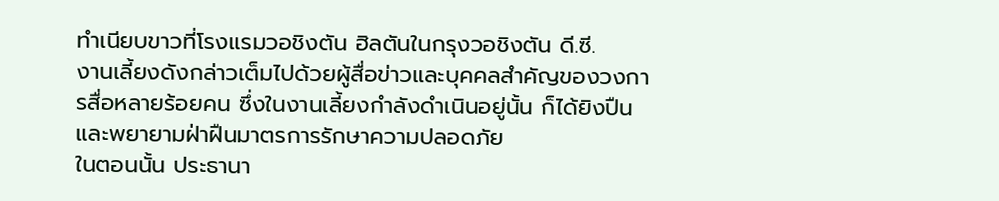ทำเนียบขาวที่โรงแรมวอชิงตัน ฮิลตันในกรุงวอชิงตัน ดี.ซี.
งานเลี้ยงดังกล่าวเต็มไปด้วยผู้สื่อข่าวและบุคคลสำคัญของวงการสื่อหลายร้อยคน ซึ่งในงานเลี้ยงกำลังดำเนินอยู่นั้น ก็ได้ยิงปืนและพยายามฝ่าฝืนมาตรการรักษาความปลอดภัย
ในตอนนั้น ประธานา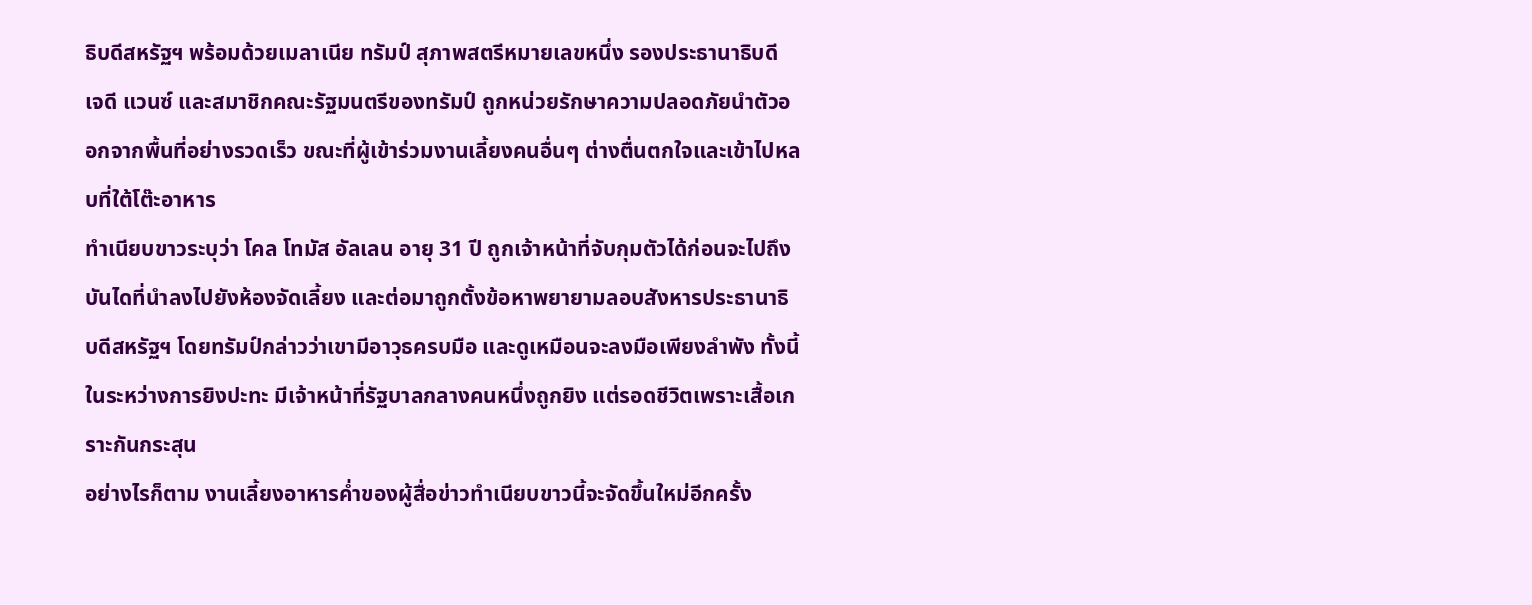ธิบดีสหรัฐฯ พร้อมด้วยเมลาเนีย ทรัมป์ สุภาพสตรีหมายเลขหนึ่ง รองประธานาธิบดี เจดี แวนซ์ และสมาชิกคณะรัฐมนตรีของทรัมป์ ถูกหน่วยรักษาความปลอดภัยนำตัวออกจากพื้นที่อย่างรวดเร็ว ขณะที่ผู้เข้าร่วมงานเลี้ยงคนอื่นๆ ต่างตื่นตกใจและเข้าไปหลบที่ใต้โต๊ะอาหาร
ทำเนียบขาวระบุว่า โคล โทมัส อัลเลน อายุ 31 ปี ถูกเจ้าหน้าที่จับกุมตัวได้ก่อนจะไปถึงบันไดที่นำลงไปยังห้องจัดเลี้ยง และต่อมาถูกตั้งข้อหาพยายามลอบสังหารประธานาธิบดีสหรัฐฯ โดยทรัมป์กล่าวว่าเขามีอาวุธครบมือ และดูเหมือนจะลงมือเพียงลำพัง ทั้งนี้ในระหว่างการยิงปะทะ มีเจ้าหน้าที่รัฐบาลกลางคนหนึ่งถูกยิง แต่รอดชีวิตเพราะเสื้อเกราะกันกระสุน
อย่างไรก็ตาม งานเลี้ยงอาหารค่ำของผู้สื่อข่าวทำเนียบขาวนี้จะจัดขึ้นใหม่อีกครั้ง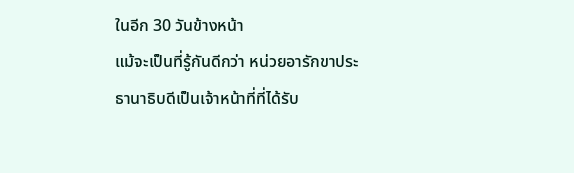ในอีก 30 วันข้างหน้า
แม้จะเป็นที่รู้กันดีกว่า หน่วยอารักขาประธานาธิบดีเป็นเจ้าหน้าที่ที่ได้รับ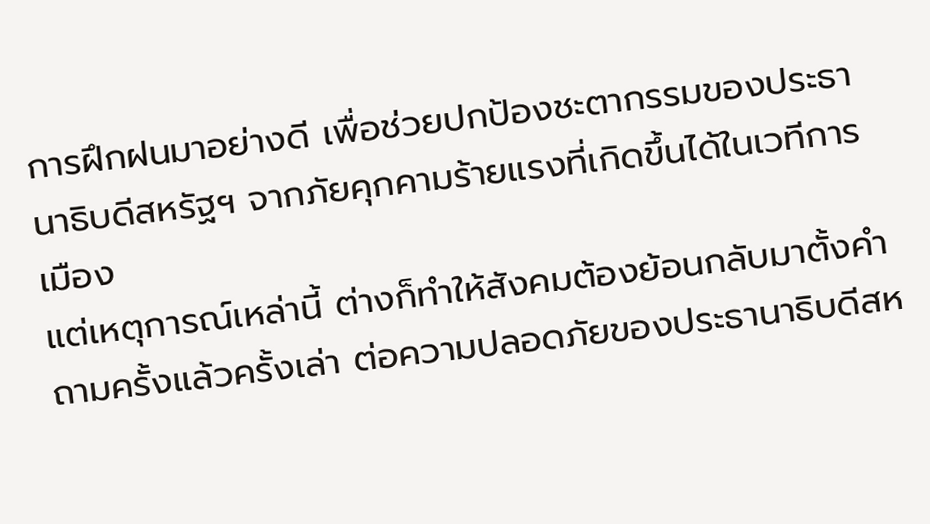การฝึกฝนมาอย่างดี เพื่อช่วยปกป้องชะตากรรมของประธานาธิบดีสหรัฐฯ จากภัยคุกคามร้ายแรงที่เกิดขึ้นได้ในเวทีการเมือง
แต่เหตุการณ์เหล่านี้ ต่างก็ทำให้สังคมต้องย้อนกลับมาตั้งคำถามครั้งแล้วครั้งเล่า ต่อความปลอดภัยของประธานาธิบดีสห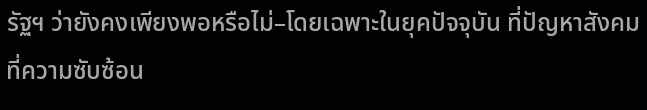รัฐฯ ว่ายังคงเพียงพอหรือไม่–โดยเฉพาะในยุคปัจจุบัน ที่ปัญหาสังคมที่ความซับซ้อน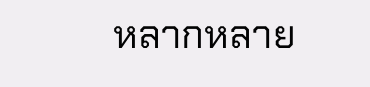หลากหลาย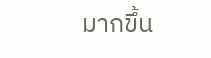มากขึ้น